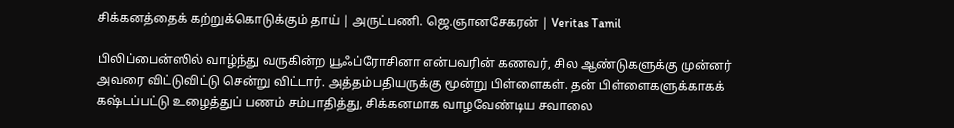சிக்கனத்தைக் கற்றுக்கொடுக்கும் தாய் | அருட்பணி. ஜெ.ஞானசேகரன் | Veritas Tamil

பிலிப்பைன்ஸில் வாழ்ந்து வருகின்ற யூஃப்ரோசினா என்பவரின் கணவர், சில ஆண்டுகளுக்கு முன்னர் அவரை விட்டுவிட்டு சென்று விட்டார். அத்தம்பதியருக்கு மூன்று பிள்ளைகள். தன் பிள்ளைகளுக்காகக் கஷ்டப்பட்டு உழைத்துப் பணம் சம்பாதித்து, சிக்கனமாக வாழவேண்டிய சவாலை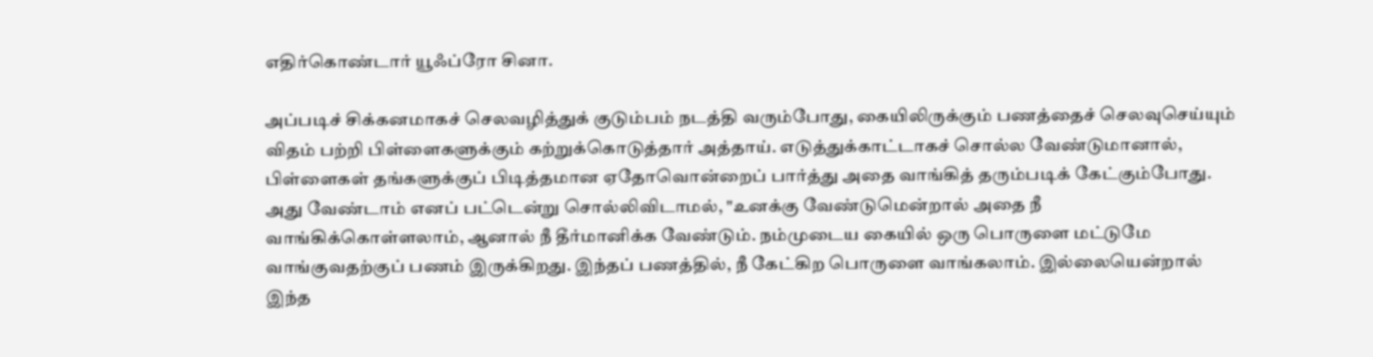எதிர்கொண்டார் யூஃப்ரோ சினா.

அப்படிச் சிக்கனமாகச் செலவழித்துக் குடும்பம் நடத்தி வரும்போது, கையிலிருக்கும் பணத்தைச் செலவுசெய்யும் விதம் பற்றி பிள்ளைகளுக்கும் கற்றுக்கொடுத்தார் அத்தாய். எடுத்துக்காட்டாகச் சொல்ல வேண்டுமானால், பிள்ளைகள் தங்களுக்குப் பிடித்தமான ஏதோவொன்றைப் பார்த்து அதை வாங்கித் தரும்படிக் கேட்கும்போது. அது வேண்டாம் எனப் பட்டென்று சொல்லிவிடாமல், "உனக்கு வேண்டுமென்றால் அதை நீ வாங்கிக்கொள்ளலாம், ஆனால் நீ தீர்மானிக்க வேண்டும். நம்முடைய கையில் ஒரு பொருளை மட்டுமே வாங்குவதற்குப் பணம் இருக்கிறது. இந்தப் பணத்தில், நீ கேட்கிற பொருளை வாங்கலாம். இல்லையென்றால் இந்த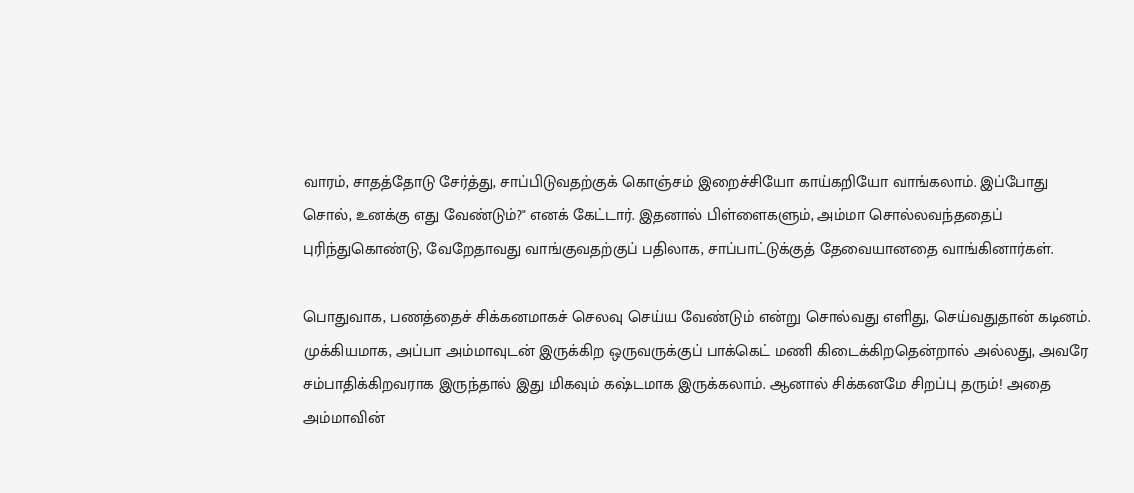வாரம், சாதத்தோடு சேர்த்து, சாப்பிடுவதற்குக் கொஞ்சம் இறைச்சியோ காய்கறியோ வாங்கலாம். இப்போது சொல், உனக்கு எது வேண்டும்?" எனக் கேட்டார். இதனால் பிள்ளைகளும், அம்மா சொல்லவந்ததைப் புரிந்துகொண்டு, வேறேதாவது வாங்குவதற்குப் பதிலாக, சாப்பாட்டுக்குத் தேவையானதை வாங்கினார்கள்.

பொதுவாக, பணத்தைச் சிக்கனமாகச் செலவு செய்ய வேண்டும் என்று சொல்வது எளிது, செய்வதுதான் கடினம். முக்கியமாக, அப்பா அம்மாவுடன் இருக்கிற ஒருவருக்குப் பாக்கெட் மணி கிடைக்கிறதென்றால் அல்லது, அவரே சம்பாதிக்கிறவராக இருந்தால் இது மிகவும் கஷ்டமாக இருக்கலாம். ஆனால் சிக்கனமே சிறப்பு தரும்! அதை அம்மாவின்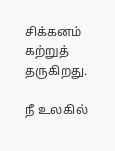சிக்கனம் கற்றுத் தருகிறது.

நீ உலகில்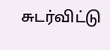சுடர்விட்டு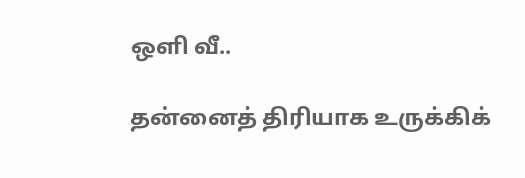ஒளி வீ..

தன்னைத் திரியாக உருக்கிக்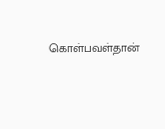கொள்பவள்தான்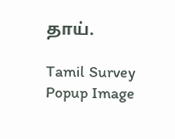தாய்.

Tamil Survey Popup Image